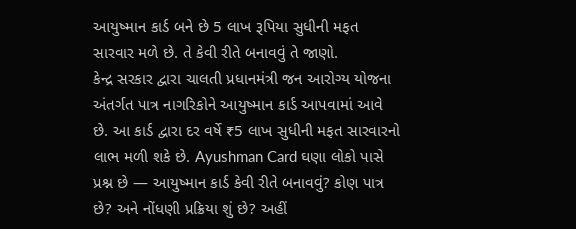આયુષ્માન કાર્ડ બને છે 5 લાખ રૂપિયા સુધીની મફત સારવાર મળે છે. તે કેવી રીતે બનાવવું તે જાણો.
કેન્દ્ર સરકાર દ્વારા ચાલતી પ્રધાનમંત્રી જન આરોગ્ય યોજના અંતર્ગત પાત્ર નાગરિકોને આયુષ્માન કાર્ડ આપવામાં આવે છે. આ કાર્ડ દ્વારા દર વર્ષે ₹5 લાખ સુધીની મફત સારવારનો લાભ મળી શકે છે. Ayushman Card ઘણા લોકો પાસે પ્રશ્ન છે — આયુષ્માન કાર્ડ કેવી રીતે બનાવવું? કોણ પાત્ર છે? અને નોંધણી પ્રક્રિયા શું છે? અહીં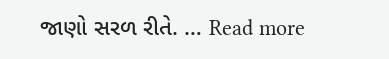જાણો સરળ રીતે. … Read more